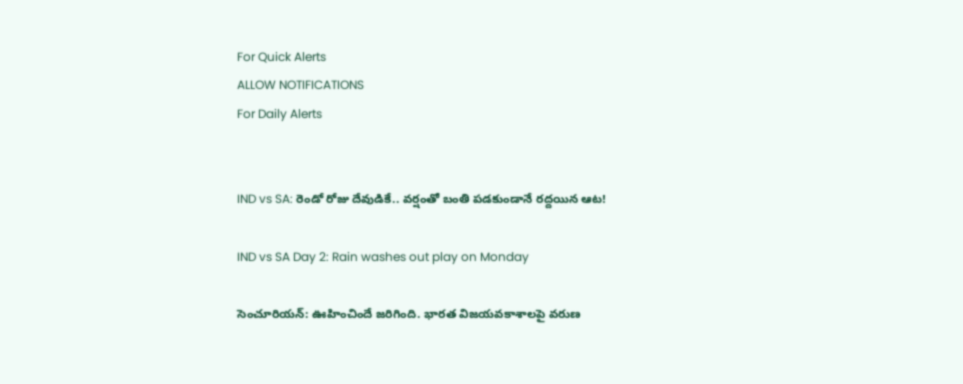For Quick Alerts
ALLOW NOTIFICATIONS
For Daily Alerts


IND vs SA: రెండో రోజు దేవుడికే.. వర్షంతో బంతి పడకుండానే రద్దయిన ఆట!

IND vs SA Day 2: Rain washes out play on Monday

సెంచూరియన్: ఊహించిందే జరిగింది. భారత విజయవకాశాలపై వరుణ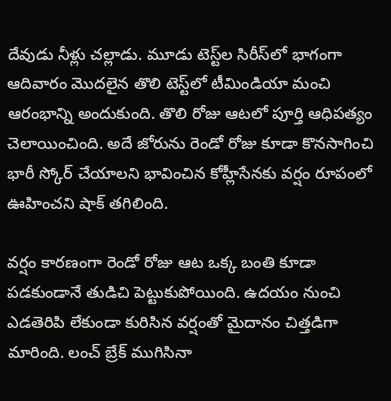దేవుడు నీళ్లు చల్లాడు. మూడు టెస్ట్‌ల సిరీస్‌లో భాగంగా ఆదివారం మొదలైన తొలి టెస్ట్‌లో టీమిండియా మంచి ఆరంభాన్ని అందుకుంది. తొలి రోజు ఆటలో పూర్తి ఆధిపత్యం చెలాయించింది. అదే జోరును రెండో రోజు కూడా కొనసాగించి భారీ స్కోర్ చేయాలని భావించిన కోహ్లీసేనకు వర్షం రూపంలో ఊహించని షాక్ తగిలింది.

వర్షం కారణంగా రెండో రోజు ఆట ఒక్క బంతి కూడా పడకుండానే తుడిచి పెట్టుకుపోయింది. ఉదయం నుంచి ఎడతెరిపి లేకుండా కురిసిన వర్షంతో మైదానం చిత్తడిగా మారింది. లంచ్ బ్రేక్ ముగిసినా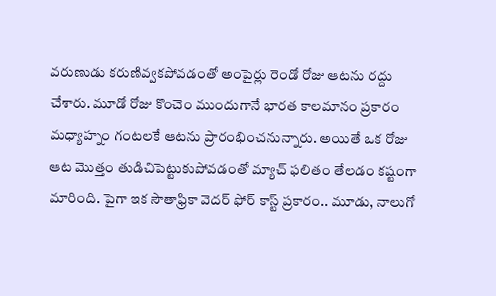వరుణుడు కరుణివ్వకపోవడంతో అంపైర్లు రెండో రోజు ఆటను రద్దు చేశారు. మూడో రోజు కొంచెం ముందుగానే భారత కాలమానం ప్రకారం మధ్యాహ్నం గంటలకే ఆటను ప్రారంభించనున్నారు. అయితే ఒక రోజు ఆట మొత్తం తుడిచిపెట్టుకుపోవడంతో మ్యాచ్ ఫలితం తేలడం కష్టంగా మారింది. పైగా ఇక సౌతాఫ్రికా వెదర్ ఫోర్ కాస్ట్ ప్రకారం.. మూడు, నాలుగో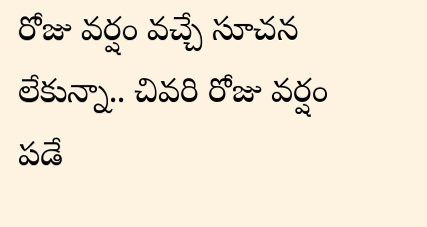రోజు వర్షం వచ్చే సూచన లేకున్నా.. చివరి రోజు వర్షం పడే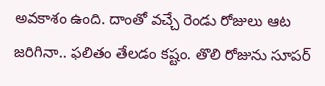అవకాశం ఉంది. దాంతో వచ్చే రెండు రోజులు ఆట జరిగినా.. ఫలితం తేలడం కష్టం. తొలి రోజును సూపర్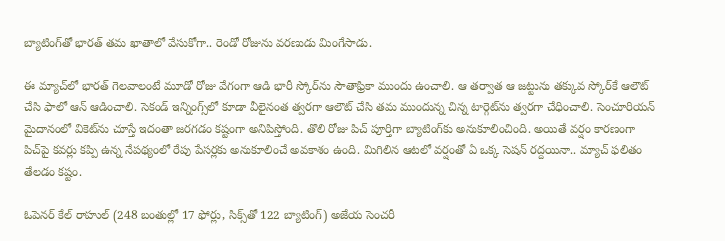బ్యాటింగ్‌తో భారత్ తమ ఖాతాలో వేసుకోగా.. రెండో రోజును వరణుడు మింగేసాడు.

ఈ మ్యాచ్‌లో భారత్ గెలవాలంటే మూడో రోజు వేగంగా ఆడి భారీ స్కోర్‌ను సౌతాఫ్రికా ముందు ఉంచాలి. ఆ తర్వాత ఆ జట్టును తక్కువ స్కోర్‌కే ఆలౌట్ చేసి ఫాలో ఆన్ ఆడించాలి. సెకండ్ ఇన్నింగ్స్‌లో కూడా వీలైనంత త్వరగా ఆలౌట్ చేసి తమ ముందున్న చిన్న టార్గెట్‌ను త్వరగా చేధించాలి. సెంచూరియన్ మైదానంలో వికెట్‌ను చూస్తే ఇదంతా జరగడం కష్టంగా అనిపిస్తోంది. తొలి రోజు పిచ్ పూర్తిగా బ్యాటింగ్‌కు అనుకూలించింది. అయితే వర్షం కారణంగా పిచ్‌పై కవర్లు కప్పి ఉన్న నేపథ్యంలో రేపు పేసర్లకు అనుకూలించే అవకాశం ఉంది. మిగిలిన ఆటలో వర్షంతో ఏ ఒక్క సెషన్ రద్దయినా.. మ్యాచ్ ఫలితం తేలడం కష్టం.

ఓపెనర్‌ కేల్‌ రాహుల్‌ (248 బంతుల్లో 17 ఫోర్లు, సిక్స్‌తో 122 బ్యాటింగ్‌) అజేయ సెంచరీ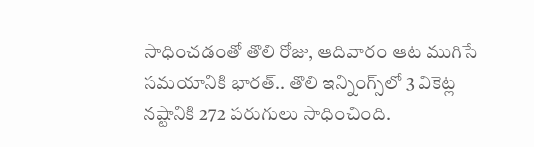సాధించడంతో తొలి రోజు, ఆదివారం ఆట ముగిసే సమయానికి భారత్‌.. తొలి ఇన్నింగ్స్‌లో 3 వికెట్ల నష్టానికి 272 పరుగులు సాధించింది.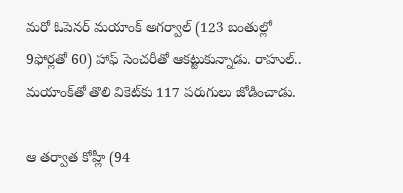మరో ఓపెనర్‌ మయాంక్‌ అగర్వాల్‌ (123 బంతుల్లో 9ఫోర్లతో 60) హాఫ్ సెంచరీతో ఆకట్టుకున్నాడు. రాహుల్‌.. మయాంక్‌తో తొలి వికెట్‌కు 117 పరుగులు జోడించాడు.

ఆ తర్వాత కోహ్లీ (94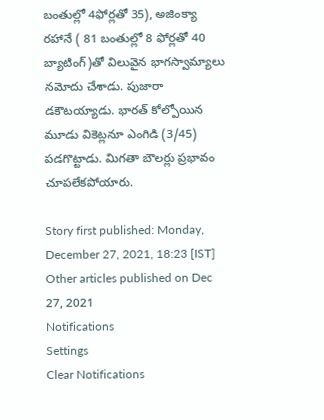బంతుల్లో 4ఫోర్లతో 35), అజింక్యా రహానే ( 81 బంతుల్లో 8 ఫోర్లతో 40 బ్యాటింగ్‌)తో విలువైన భాగస్వామ్యాలు నమోదు చేశాడు. పుజారా డకౌటయ్యాడు. భారత్‌ కోల్పోయిన మూడు వికెట్లనూ ఎంగిడి (3/45) పడగొట్టాడు. మిగతా బౌలర్లు ప్రభావం చూపలేకపోయారు.

Story first published: Monday, December 27, 2021, 18:23 [IST]
Other articles published on Dec 27, 2021
Notifications
Settings
Clear Notifications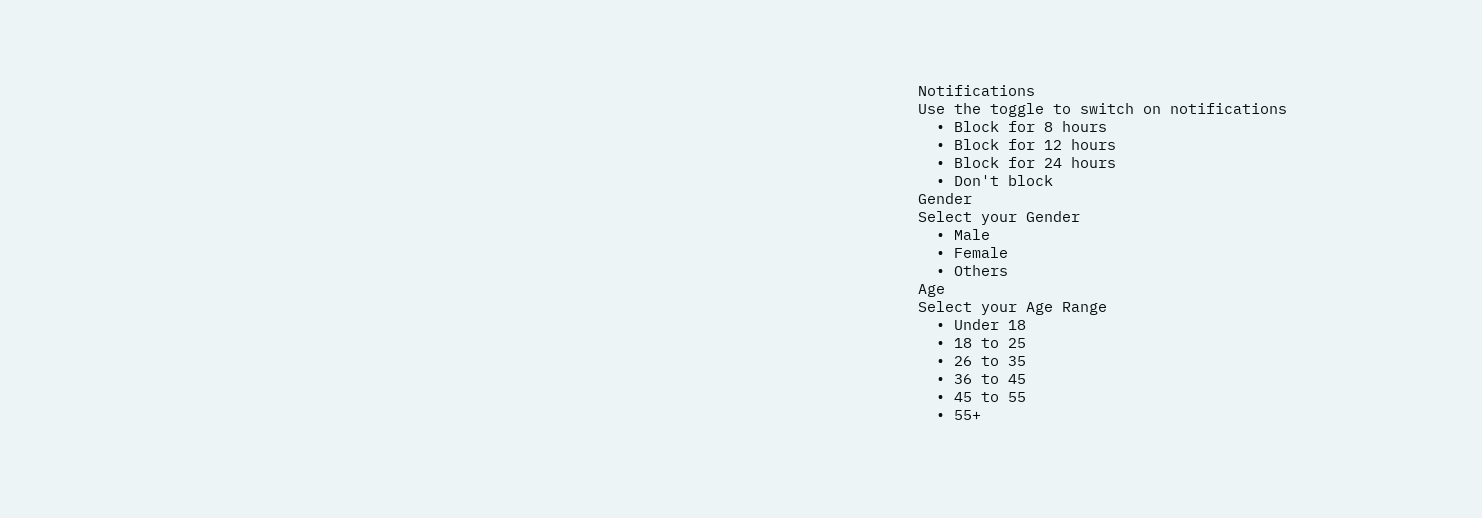Notifications
Use the toggle to switch on notifications
  • Block for 8 hours
  • Block for 12 hours
  • Block for 24 hours
  • Don't block
Gender
Select your Gender
  • Male
  • Female
  • Others
Age
Select your Age Range
  • Under 18
  • 18 to 25
  • 26 to 35
  • 36 to 45
  • 45 to 55
  • 55+